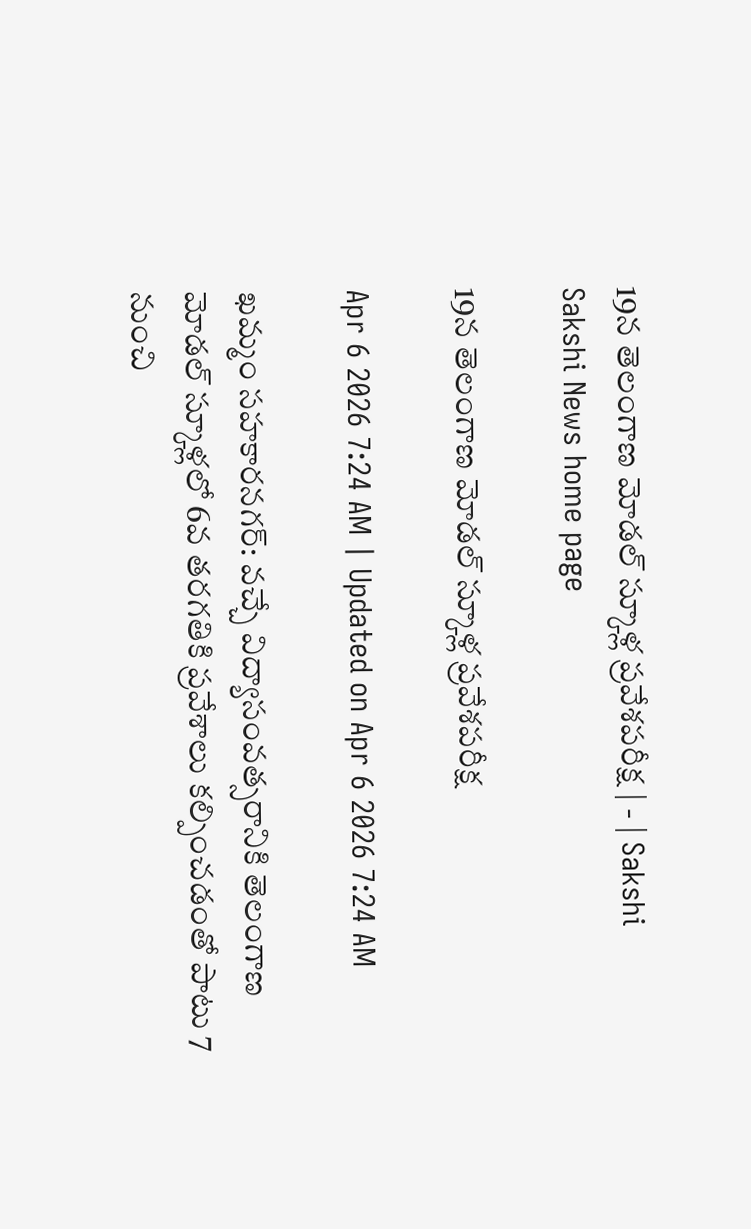19న తెలంగాణ మోడల్‌ స్కూళ్ల ప్రవేశపరీక్ష | - | Sakshi
Sakshi News home page

19న తెలంగాణ మోడల్‌ స్కూళ్ల ప్రవేశపరీక్ష

Apr 6 2026 7:24 AM | Updated on Apr 6 2026 7:24 AM

ఖమ్మం సహకారనగర్‌: వచ్చే విద్యాసంవత్సరానికి తెలంగాణ మోడల్‌ స్కూళ్లలో 6వ తరగతికి ప్రవేశాలు కల్పించడంతో పాటు 7 నుంచి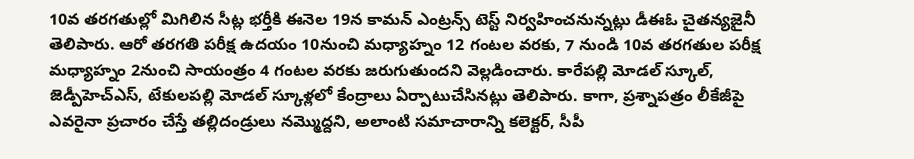10వ తరగతుల్లో మిగిలిన సీట్ల భర్తీకి ఈనెల 19న కామన్‌ ఎంట్రన్స్‌ టెస్ట్‌ నిర్వహించనున్నట్లు డీఈఓ చైతన్యజైనీ తెలిపారు. ఆరో తరగతి పరీక్ష ఉదయం 10నుంచి మధ్యాహ్నం 12 గంటల వరకు, 7 నుండి 10వ తరగతుల పరీక్ష మధ్యాహ్నం 2నుంచి సాయంత్రం 4 గంటల వరకు జరుగుతుందని వెల్లడించారు. కారేపల్లి మోడల్‌ స్కూల్‌, జెడ్పీహెచ్‌ఎస్‌, టేకులపల్లి మోడల్‌ స్కూళ్లలో కేంద్రాలు ఏర్పాటుచేసినట్లు తెలిపారు. కాగా, ప్రశ్నాపత్రం లీకేజీపై ఎవరైనా ప్రచారం చేస్తే తల్లిదండ్రులు నమ్మొద్దని, అలాంటి సమాచారాన్ని కలెక్టర్‌, సీపీ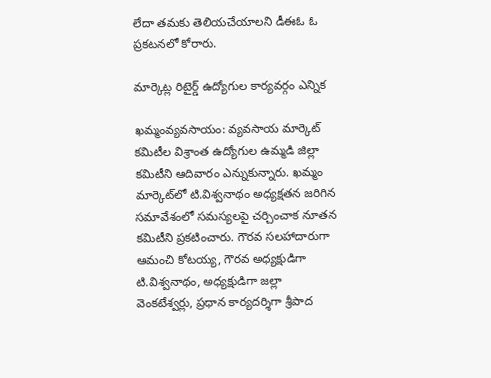లేదా తమకు తెలియచేయాలని డీఈఓ ఓ ప్రకటనలో కోరారు.

మార్కెట్ల రిటైర్డ్‌ ఉద్యోగుల కార్యవర్గం ఎన్నిక

ఖమ్మంవ్యవసాయం: వ్యవసాయ మార్కెట్‌ కమిటీల విశ్రాంత ఉద్యోగుల ఉమ్మడి జిల్లా కమిటీని ఆదివారం ఎన్నుకున్నారు. ఖమ్మం మార్కెట్‌లో టి.విశ్వనాథం అధ్యక్షతన జరిగిన సమావేశంలో సమస్యలపై చర్చించాక నూతన కమిటీని ప్రకటించారు. గౌరవ సలహాదారుగా ఆమంచి కోటయ్య, గౌరవ అధ్యక్షుడిగా టి.విశ్వనాథం, అధ్యక్షుడిగా జల్లా వెంకటేశ్వర్లు, ప్రధాన కార్యదర్శిగా శ్రీపాద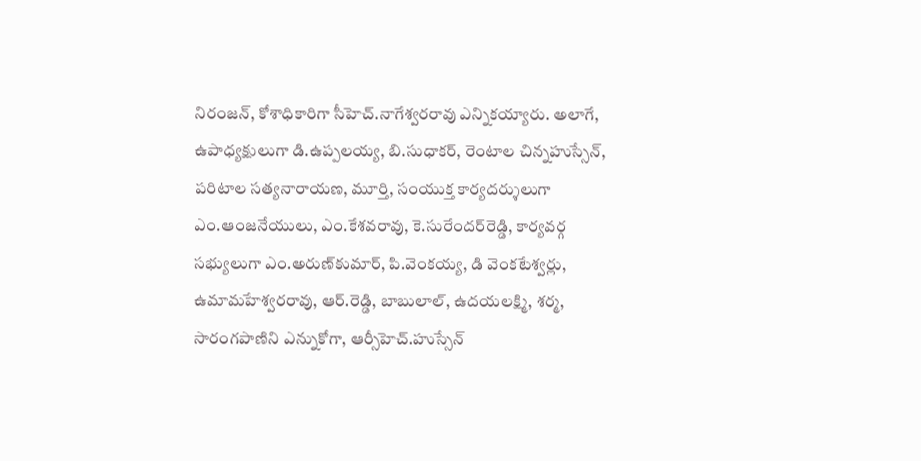నిరంజన్‌, కోశాధికారిగా సీహెచ్‌.నాగేశ్వరరావు ఎన్నికయ్యారు. అలాగే, ఉపాధ్యక్షులుగా డి.ఉప్పలయ్య, బి.సుధాకర్‌, రెంటాల చిన్నహుస్సేన్‌, పరిటాల సత్యనారాయణ, మూర్తి, సంయుక్త కార్యదర్శులుగా ఎం.ఆంజనేయులు, ఎం.కేశవరావు, కె.సురేందర్‌రెడ్డి, కార్యవర్గ సభ్యులుగా ఎం.అరుణ్‌కుమార్‌, పి.వెంకయ్య, డి వెంకటేశ్వర్లు, ఉమామహేశ్వరరావు, ఆర్‌.రెడ్డి, బాబులాల్‌, ఉదయలక్ష్మి, శర్మ, సారంగపాణిని ఎన్నుకోగా, ఆర్సీహెచ్‌.హుస్సేన్‌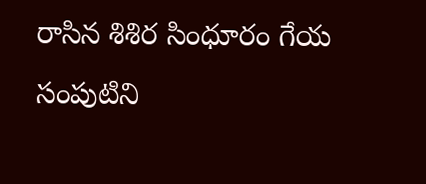రాసిన శిశిర సింధూరం గేయ సంపుటిని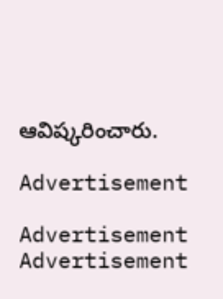ఆవిష్కరించారు.

Advertisement

Advertisement
Advertisement